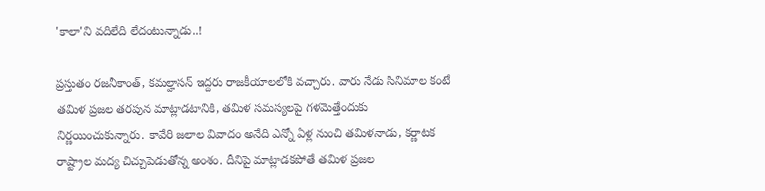'కాలా'ని వదిలేది లేదంటున్నాడు..!

ప్రస్తుతం రజనీకాంత్, కమల్హాసన్ ఇద్దరు రాజకీయాలలోకి వచ్చారు. వారు నేడు సినిమాల కంటే తమిళ ప్రజల తరపున మాట్లాడటానికి, తమిళ సమస్యలపై గళమెత్తేందుకు నిర్ణయించుకున్నారు. కావేరి జలాల వివాదం అనేది ఎన్నో ఏళ్ల నుంచి తమిళనాడు, కర్ణాటక రాష్ట్రాల మద్య చిచ్చుపెడుతోన్న అంశం. దీనిపై మాట్లాడకపోతే తమిళ ప్రజల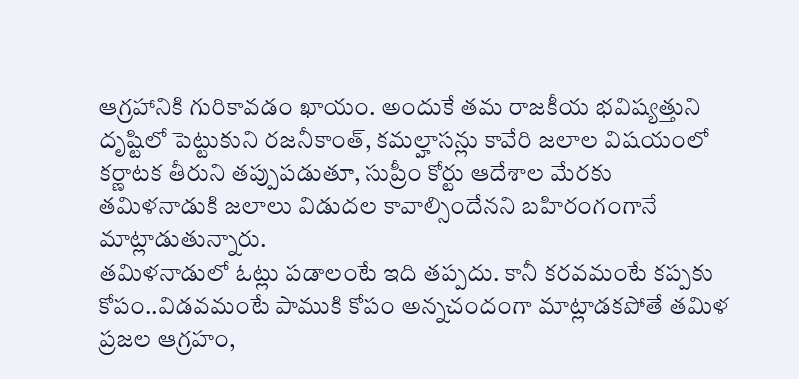ఆగ్రహానికి గురికావడం ఖాయం. అందుకే తమ రాజకీయ భవిష్యత్తుని దృష్టిలో పెట్టుకుని రజనీకాంత్, కమల్హాసన్లు కావేరి జలాల విషయంలో కర్ణాటక తీరుని తప్పుపడుతూ, సుప్రీం కోర్టు ఆదేశాల మేరకు తమిళనాడుకి జలాలు విడుదల కావాల్సిందేనని బహిరంగంగానే మాట్లాడుతున్నారు.
తమిళనాడులో ఓట్లు పడాలంటే ఇది తప్పదు. కానీ కరవమంటే కప్పకు కోపం..విడవమంటే పాముకి కోపం అన్నచందంగా మాట్లాడకపోతే తమిళ ప్రజల ఆగ్రహం,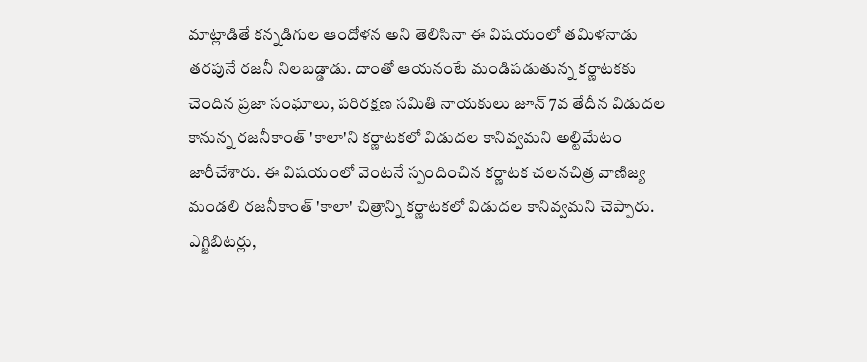మాట్లాడితే కన్నడిగుల ఆందోళన అని తెలిసినా ఈ విషయంలో తమిళనాడు తరపునే రజనీ నిలబడ్డాడు. దాంతో ఆయనంటే మండిపడుతున్న కర్ణాటకకు చెందిన ప్రజా సంఘాలు, పరిరక్షణ సమితి నాయకులు జూన్ 7వ తేదీన విడుదల కానున్న రజనీకాంత్ 'కాలా'ని కర్ణాటకలో విడుదల కానివ్వమని అల్టిమేటం జారీచేశారు. ఈ విషయంలో వెంటనే స్పందించిన కర్ణాటక చలనచిత్ర వాణిజ్య మండలి రజనీకాంత్ 'కాలా' చిత్రాన్ని కర్ణాటకలో విడుదల కానివ్వమని చెప్పారు. ఎగ్జిబిటర్లు,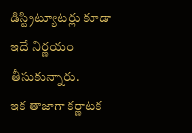డిస్ట్రిట్యూటర్లు కూడా ఇదే నిర్ణయం తీసుకున్నారు.
ఇక తాజాగా కర్ణాటక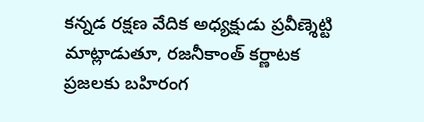కన్నడ రక్షణ వేదిక అధ్యక్షుడు ప్రవీణ్శెట్టి మాట్లాడుతూ, రజనీకాంత్ కర్ణాటక ప్రజలకు బహిరంగ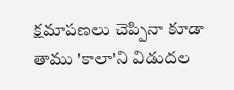క్షమాపణలు చెప్పినా కూడా తాము 'కాలా'ని విడుదల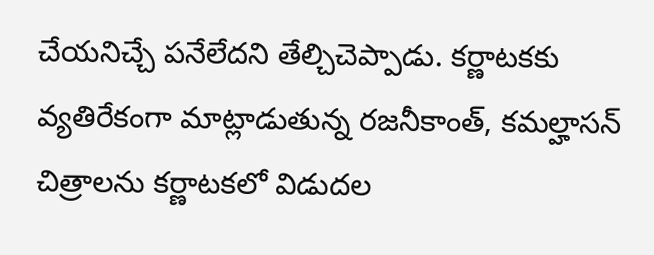చేయనిచ్చే పనేలేదని తేల్చిచెప్పాడు. కర్ణాటకకు వ్యతిరేకంగా మాట్లాడుతున్న రజనీకాంత్, కమల్హాసన్ చిత్రాలను కర్ణాటకలో విడుదల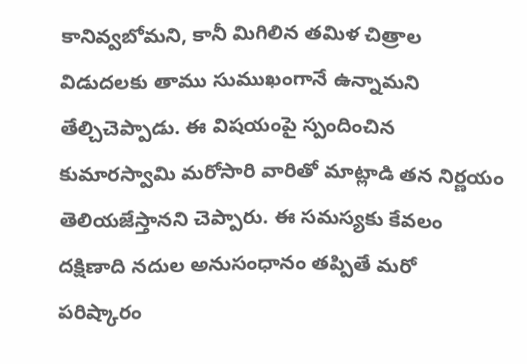కానివ్వబోమని, కానీ మిగిలిన తమిళ చిత్రాల విడుదలకు తాము సుముఖంగానే ఉన్నామని తేల్చిచెప్పాడు. ఈ విషయంపై స్పందించిన కుమారస్వామి మరోసారి వారితో మాట్లాడి తన నిర్ణయం తెలియజేస్తానని చెప్పారు. ఈ సమస్యకు కేవలం దక్షిణాది నదుల అనుసంధానం తప్పితే మరో పరిష్కారం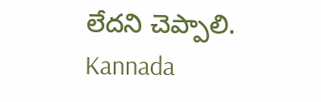లేదని చెప్పాలి.
Kannada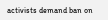activists demand ban on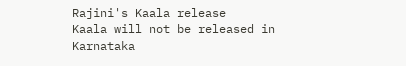Rajini's Kaala release
Kaala will not be released in Karnataka